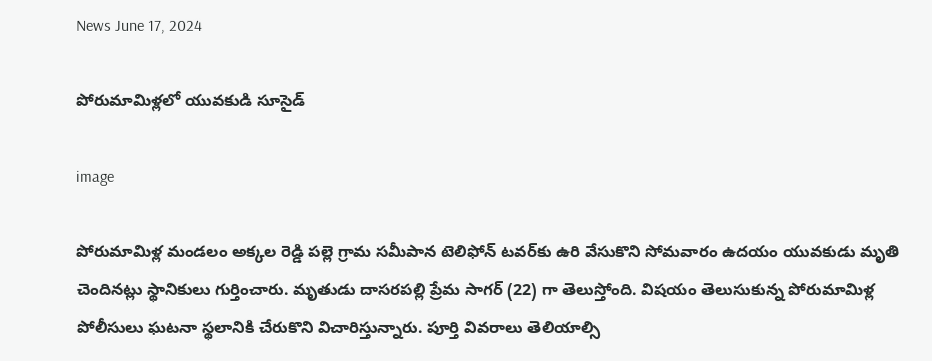News June 17, 2024

పోరుమామిళ్లలో యువకుడి సూసైడ్

image

పోరుమామిళ్ల మండలం అక్కల రెడ్డి పల్లె గ్రామ సమీపాన టెలిఫోన్ టవర్‌కు ఉరి వేసుకొని సోమవారం ఉదయం యువకుడు మృతి చెందినట్లు స్థానికులు గుర్తించారు. మృతుడు దాసరపల్లి ప్రేమ సాగర్ (22) గా తెలుస్తోంది. విషయం తెలుసుకున్న పోరుమామిళ్ల పోలీసులు ఘటనా స్థలానికి చేరుకొని విచారిస్తున్నారు. పూర్తి వివరాలు తెలియాల్సి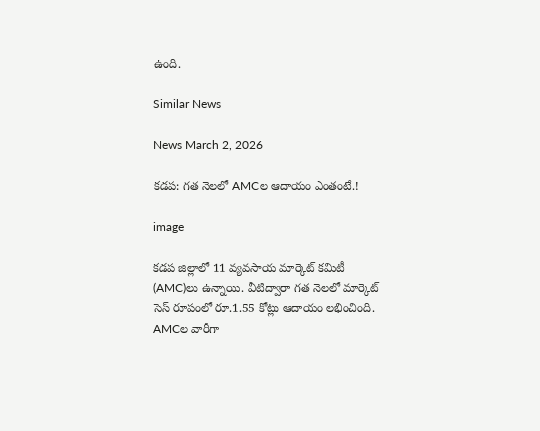ఉంది.

Similar News

News March 2, 2026

కడప: గత నెలలో AMCల ఆదాయం ఎంతంటే.!

image

కడప జిల్లాలో 11 వ్యవసాయ మార్కెట్ కమిటీ (AMC)లు ఉన్నాయి. వీటిద్వారా గత నెలలో మార్కెట్ సెస్ రూపంలో రూ.1.55 కోట్లు ఆదాయం లభించింది.
AMCల వారీగా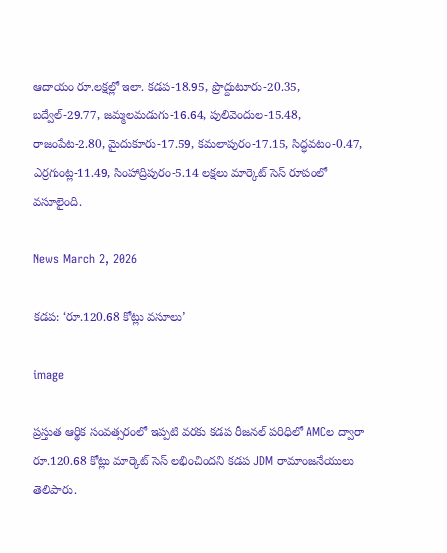ఆదాయం రూ.లక్షల్లో ఇలా. కడప-18.95, ప్రొద్దుటూరు-20.35, బద్వేల్-29.77, జమ్మలమడుగు-16.64, పులివెందుల-15.48, రాజంపేట-2.80, మైదుకూరు-17.59, కమలాపురం-17.15, సిద్ధవటం-0.47, ఎర్రగుంట్ల-11.49, సింహాద్రిపురం-5.14 లక్షలు మార్కెట్ సెస్ రూపంలో వసూలైంది.

News March 2, 2026

కడప: ‘రూ.120.68 కోట్లు వసూలు’

image

ప్రస్తుత ఆర్థిక సంవత్సరంలో ఇప్పటి వరకు కడప రీజనల్ పరిధిలో AMCల ద్వారా రూ.120.68 కోట్లు మార్కెట్ సెస్ లభించిందని కడప JDM రామాంజనేయులు తెలిపారు.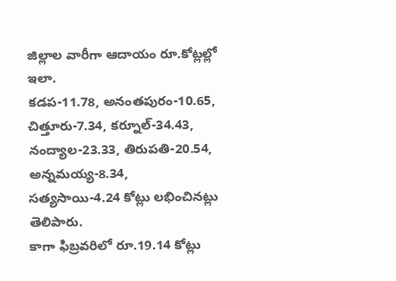జిల్లాల వారీగా ఆదాయం రూ.కోట్లల్లో ఇలా.
కడప-11.78, అనంతపురం-10.65, చిత్తూరు-7.34, కర్నూల్-34.43,
నంద్యాల-23.33, తిరుపతి-20.54, అన్నమయ్య-8.34,
సత్యసాయి-4.24 కోట్లు లభించినట్లు తెలిపారు.
కాగా ఫిబ్రవరిలో రూ.19.14 కోట్లు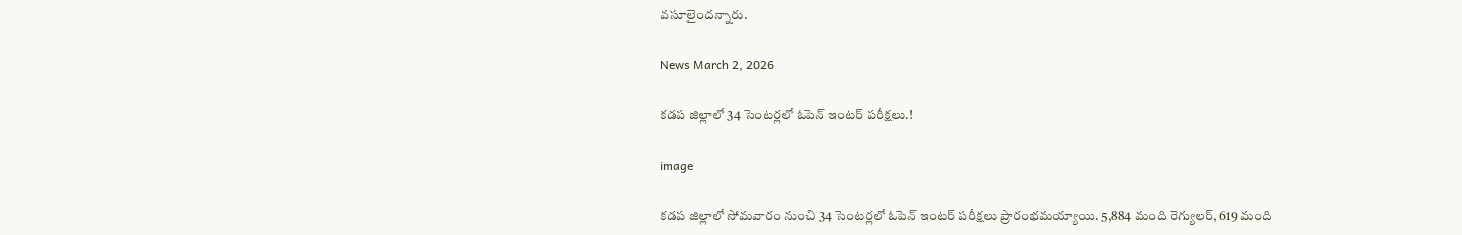వసూలైందన్నారు.

News March 2, 2026

కడప జిల్లాలో 34 సెంటర్లలో ఓపెన్ ఇంటర్ పరీక్షలు.!

image

కడప జిల్లాలో సోమవారం నుంచి 34 సెంటర్లలో ఓపెన్ ఇంటర్ పరీక్షలు ప్రారంభమయ్యాయి. 5,884 మంది రెగ్యులర్, 619 మంది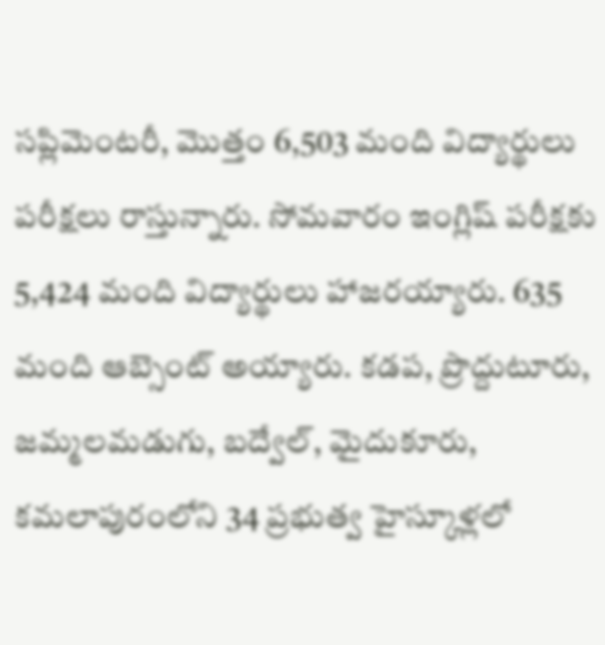సప్లిమెంటరీ, మొత్తం 6,503 మంది విద్యార్థులు పరీక్షలు రాస్తున్నారు. సోమవారం ఇంగ్లిష్ పరీక్షకు 5,424 మంది విద్యార్థులు హాజరయ్యారు. 635 మంది ఆబ్సెంట్ అయ్యారు. కడప, ప్రొద్దుటూరు, జమ్మలమడుగు, బద్వేల్, మైదుకూరు, కమలాపురంలోని 34 ప్రభుత్వ హైస్కూళ్లలో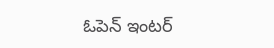ఓపెన్ ఇంటర్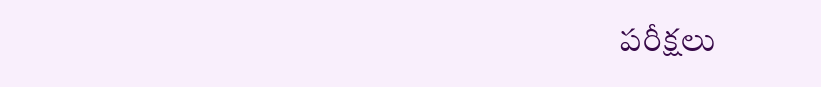పరీక్షలు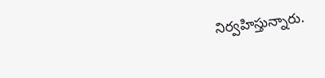నిర్వహిస్తున్నారు.